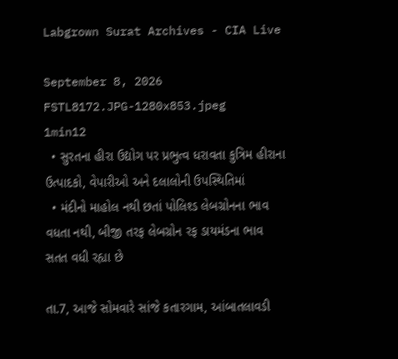Labgrown Surat Archives - CIA Live

September 8, 2026
FSTL8172.JPG-1280x853.jpeg
1min12
  • સુરતના હીરા ઉદ્યોગ પર પ્રભુત્વ ધરાવતા કુત્રિમ હીરાના ઉત્પાદકો, વેપારીઓ અને દલાલોની ઉપસ્થિતિમાં
  • મંદીનો માહોલ નથી છતાં પોલિશ્ડ લેબગ્રોનના ભાવ વધતા નથી, બીજી તરફ લેબગ્રોન રફ ડાયમંડના ભાવ સતત વધી રહ્યા છે

તા.7, આજે સોમવારે સાંજે કતારગામ, આંબાતલાવડી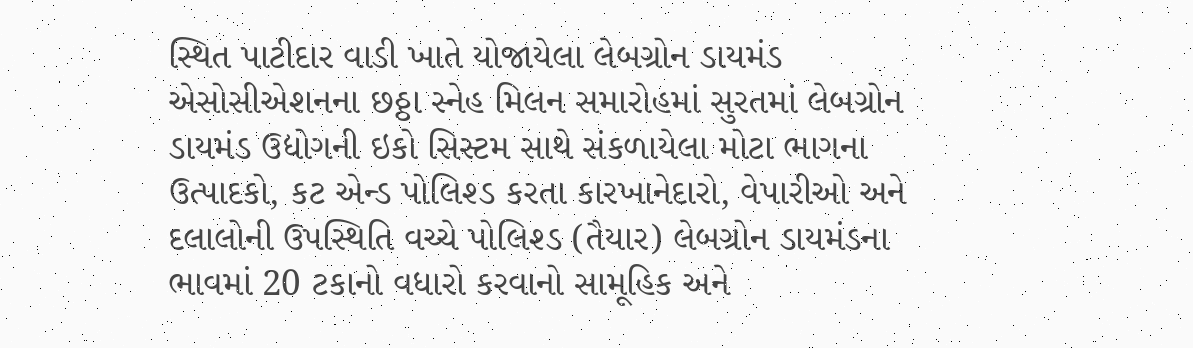સ્થિત પાટીદાર વાડી ખાતે યોજાયેલા લેબગ્રોન ડાયમંડ એસોસીએશનના છઠ્ઠા સ્નેહ મિલન સમારોહમાં સુરતમાં લેબગ્રોન ડાયમંડ ઉદ્યોગની ઇકો સિસ્ટમ સાથે સંકળાયેલા મોટા ભાગના ઉત્પાદકો, કટ એન્ડ પોલિશ્ડ કરતા કારખાનેદારો, વેપારીઓ અને દલાલોની ઉપસ્થિતિ વચ્ચે પોલિશ્ડ (તૈયાર) લેબગ્રોન ડાયમંડના ભાવમાં 20 ટકાનો વધારો કરવાનો સામૂહિક અને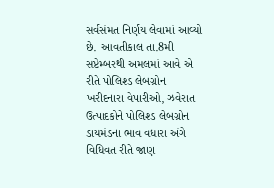સર્વસંમત નિર્ણય લેવામાં આવ્યો છે. આવતીકાલ તા.8મી સપ્ટેમ્બરથી અમલમાં આવે એ રીતે પોલિશ્ડ લેબગ્રોન ખરીદનારા વેપારીઓ, ઝવેરાત ઉત્પાદકોને પોલિશ્ડ લેબગ્રોન ડાયમંડના ભાવ વધારા અંગે વિધિવત રીતે જાણ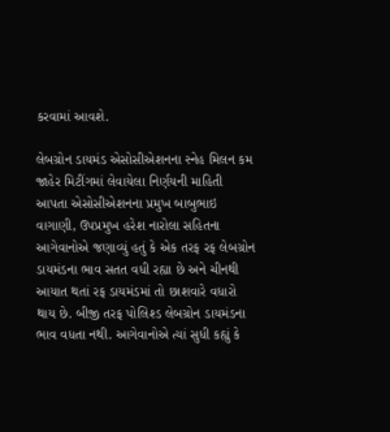કરવામાં આવશે.

લેબગ્રોન ડાયમંડ એસોસીએશનના સ્નેહ મિલન કમ જાહેર મિટીંગમાં લેવાયેલા નિર્ણયની માહિતી આપતા એસોસીએશનના પ્રમુખ બાબુભાઇ વાગાણી, ઉપપ્રમુખ હરેશ નારોલા સહિતના આગેવાનોએ જણાવ્યું હતું કે એક તરફ રફ લેબગ્રોન ડાયમંડના ભાવ સતત વધી રહ્યા છે અને ચીનથી આયાત થતાં રફ ડાયમંડમાં તો છાશવારે વધારો થાય છે. બીજી તરફ પોલિશ્ડ લેબગ્રોન ડાયમંડના ભાવ વધતા નથી. આગેવાનોએ ત્યાં સુધી કહ્યું કે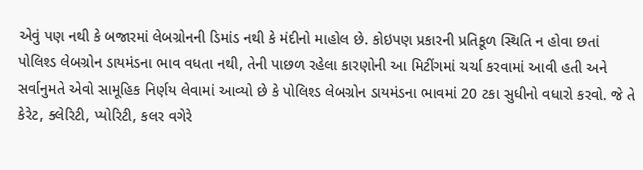એવું પણ નથી કે બજારમાં લેબગ્રોનની ડિમાંડ નથી કે મંદીનો માહોલ છે. કોઇપણ પ્રકારની પ્રતિકૂળ સ્થિતિ ન હોવા છતાં પોલિશ્ડ લેબગ્રોન ડાયમંડના ભાવ વધતા નથી, તેની પાછળ રહેલા કારણોની આ મિટીંગમાં ચર્ચા કરવામાં આવી હતી અને સર્વાનુમતે એવો સામૂહિક નિર્ણય લેવામાં આવ્યો છે કે પોલિશ્ડ લેબગ્રોન ડાયમંડના ભાવમાં 20 ટકા સુધીનો વધારો કરવો. જે તે કેરેટ, ક્લેરિટી, પ્યોરિટી, કલર વગેરે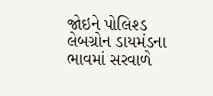જોઇને પોલિશ્ડ લેબગ્રોન ડાયમંડના ભાવમાં સરવાળે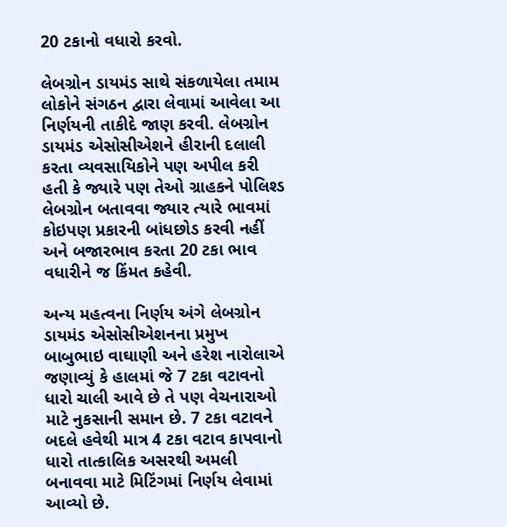20 ટકાનો વધારો કરવો.

લેબગ્રોન ડાયમંડ સાથે સંકળાયેલા તમામ લોકોને સંગઠન દ્વારા લેવામાં આવેલા આ નિર્ણયની તાકીદે જાણ કરવી. લેબગ્રોન ડાયમંડ એસોસીએશને હીરાની દલાલી કરતા વ્યવસાયિકોને પણ અપીલ કરી હતી કે જ્યારે પણ તેઓ ગ્રાહકને પોલિશ્ડ લેબગ્રોન બતાવવા જ્યાર ત્યારે ભાવમાં કોઇપણ પ્રકારની બાંધછોડ કરવી નહીં અને બજારભાવ કરતા 20 ટકા ભાવ વધારીને જ કિંમત કહેવી.

અન્ય મહત્વના નિર્ણય અંગે લેબગ્રોન ડાયમંડ એસોસીએશનના પ્રમુખ બાબુભાઇ વાઘાણી અને હરેશ નારોલાએ જણાવ્યું કે હાલમાં જે 7 ટકા વટાવનો ધારો ચાલી આવે છે તે પણ વેચનારાઓ માટે નુકસાની સમાન છે. 7 ટકા વટાવને બદલે હવેથી માત્ર 4 ટકા વટાવ કાપવાનો ધારો તાત્કાલિક અસરથી અમલી બનાવવા માટે મિટિંગમાં નિર્ણય લેવામાં આવ્યો છે.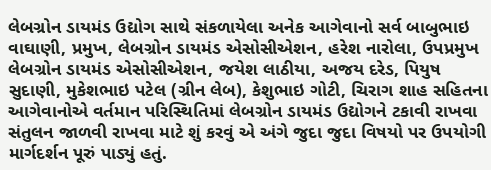લેબગ્રોન ડાયમંડ ઉદ્યોગ સાથે સંકળાયેલા અનેક આગેવાનો સર્વ બાબુભાઇ વાઘાણી, પ્રમુખ, લેબગ્રોન ડાયમંડ એસોસીએશન, હરેશ નારોલા, ઉપપ્રમુખ લેબગ્રોન ડાયમંડ એસોસીએશન, જયેશ લાઠીયા, અજય દરેડ, પિયુષ સુદાણી, મુકેશભાઇ પટેલ (ગ્રીન લેબ), કેશુભાઇ ગોટી, ચિરાગ શાહ સહિતના આગેવાનોએ વર્તમાન પરિસ્થિતિમાં લેબગ્રોન ડાયમંડ ઉદ્યોગને ટકાવી રાખવા સંતુલન જાળવી રાખવા માટે શું કરવું એ અંગે જુદા જુદા વિષયો પર ઉપયોગી માર્ગદર્શન પૂરું પાડ્યું હતું.